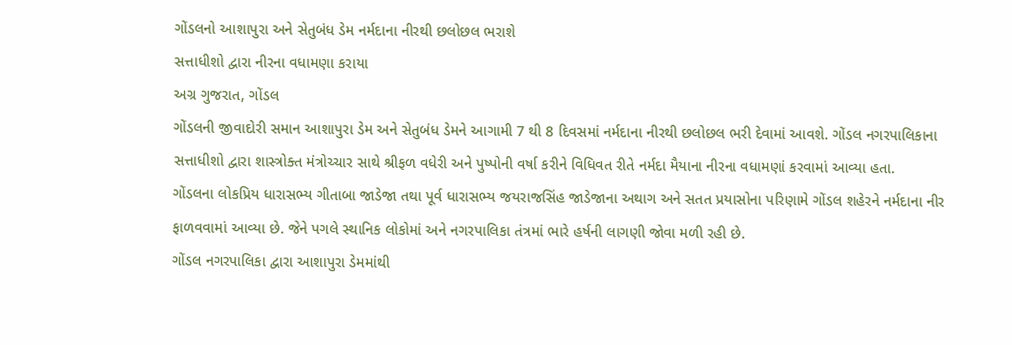ગોંડલનો આશાપુરા અને સેતુબંધ ડેમ નર્મદાના નીરથી છલોછલ ભરાશે
સત્તાધીશો દ્વારા નીરના વધામણા કરાયા
અગ્ર ગુજરાત, ગોંડલ
ગોંડલની જીવાદોરી સમાન આશાપુરા ડેમ અને સેતુબંધ ડેમને આગામી 7 થી 8 દિવસમાં નર્મદાના નીરથી છલોછલ ભરી દેવામાં આવશે. ગોંડલ નગરપાલિકાના સત્તાધીશો દ્વારા શાસ્ત્રોક્ત મંત્રોચ્ચાર સાથે શ્રીફળ વધેરી અને પુષ્પોની વર્ષા કરીને વિધિવત રીતે નર્મદા મૈયાના નીરના વધામણાં કરવામાં આવ્યા હતા.
ગોંડલના લોકપ્રિય ધારાસભ્ય ગીતાબા જાડેજા તથા પૂર્વ ધારાસભ્ય જયરાજસિંહ જાડેજાના અથાગ અને સતત પ્રયાસોના પરિણામે ગોંડલ શહેરને નર્મદાના નીર ફાળવવામાં આવ્યા છે. જેને પગલે સ્થાનિક લોકોમાં અને નગરપાલિકા તંત્રમાં ભારે હર્ષની લાગણી જોવા મળી રહી છે.
ગોંડલ નગરપાલિકા દ્વારા આશાપુરા ડેમમાંથી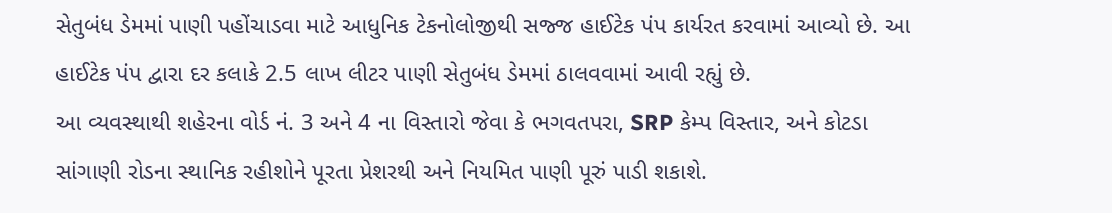સેતુબંધ ડેમમાં પાણી પહોંચાડવા માટે આધુનિક ટેકનોલોજીથી સજ્જ હાઈટેક પંપ કાર્યરત કરવામાં આવ્યો છે. આ હાઈટેક પંપ દ્વારા દર કલાકે 2.5 લાખ લીટર પાણી સેતુબંધ ડેમમાં ઠાલવવામાં આવી રહ્યું છે.
આ વ્યવસ્થાથી શહેરના વોર્ડ નં. 3 અને 4 ના વિસ્તારો જેવા કે ભગવતપરા, SRP કેમ્પ વિસ્તાર, અને કોટડા સાંગાણી રોડના સ્થાનિક રહીશોને પૂરતા પ્રેશરથી અને નિયમિત પાણી પૂરું પાડી શકાશે.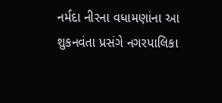નર્મદા નીરના વધામણાંના આ શુકનવંતા પ્રસંગે નગરપાલિકા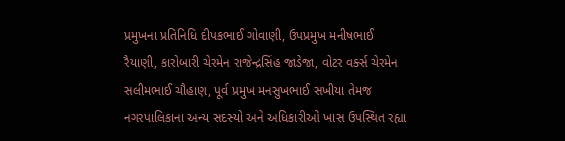પ્રમુખના પ્રતિનિધિ દીપકભાઈ ગોવાણી, ઉપપ્રમુખ મનીષભાઈ રૈયાણી, કારોબારી ચેરમેન રાજેન્દ્રસિંહ જાડેજા, વોટર વર્ક્સ ચેરમેન સલીમભાઈ ચૌહાણ, પૂર્વ પ્રમુખ મનસુખભાઈ સખીયા તેમજ નગરપાલિકાના અન્ય સદસ્યો અને અધિકારીઓ ખાસ ઉપસ્થિત રહ્યા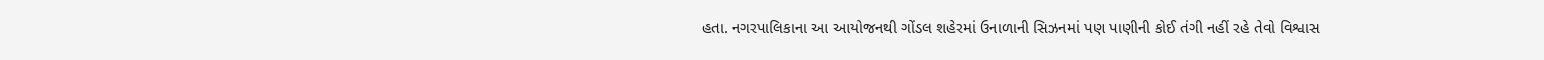હતા. નગરપાલિકાના આ આયોજનથી ગોંડલ શહેરમાં ઉનાળાની સિઝનમાં પણ પાણીની કોઈ તંગી નહીં રહે તેવો વિશ્વાસ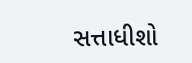સત્તાધીશો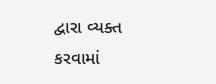દ્વારા વ્યક્ત કરવામાં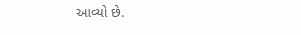આવ્યો છે.